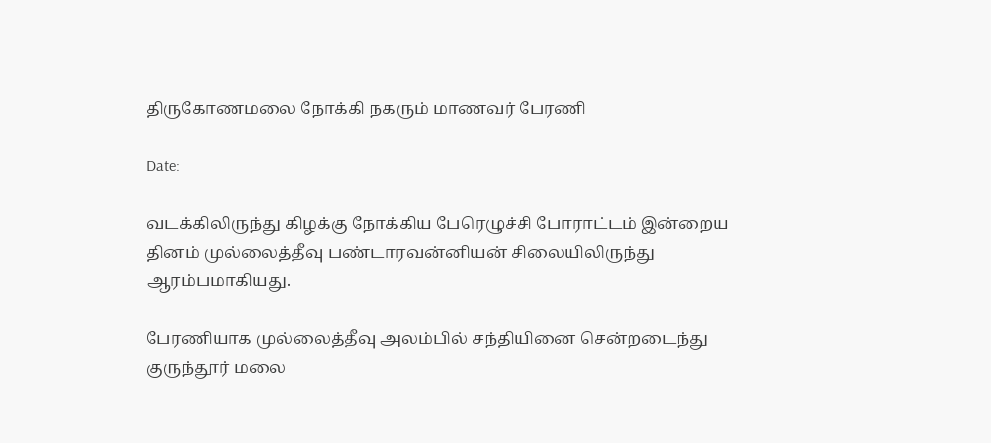திருகோணமலை நோக்கி நகரும் மாணவர் பேரணி

Date:

வடக்கிலிருந்து கிழக்கு நோக்கிய பேரெழுச்சி போராட்டம் இன்றைய தினம் முல்லைத்தீவு பண்டாரவன்னியன் சிலையிலிருந்து ஆரம்பமாகியது.

பேரணியாக முல்லைத்தீவு அலம்பில் சந்தியினை சென்றடைந்து குருந்தூர் மலை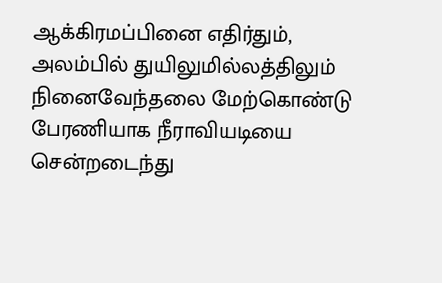ஆக்கிரமப்பினை எதிர்தும், அலம்பில் துயிலுமில்லத்திலும் நினைவேந்தலை மேற்கொண்டு பேரணியாக நீராவியடியை சென்றடைந்து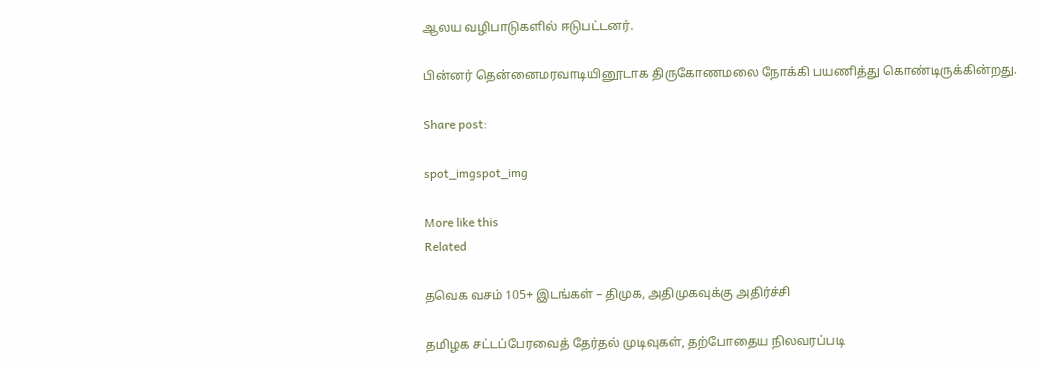ஆலய வழிபாடுகளில் ஈடுபட்டனர்.

பின்னர் தென்னைமரவாடியினூடாக திருகோணமலை நோக்கி பயணித்து கொண்டிருக்கின்றது.

Share post:

spot_imgspot_img

More like this
Related

தவெக வசம் 105+ இடங்கள் – திமுக, அதிமுகவுக்கு அதிர்ச்சி

தமிழக சட்டப்பேரவைத் தேர்தல் முடிவுகள், தற்போதைய நிலவரப்படி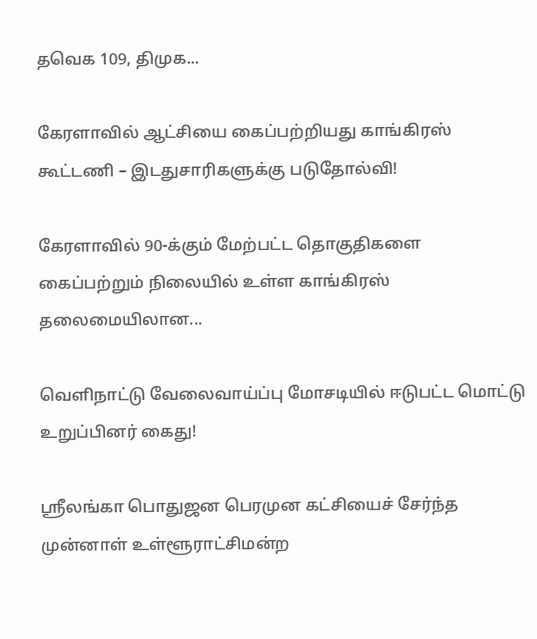தவெக 109, திமுக...

கேரளாவில் ஆட்சியை கைப்பற்றியது காங்கிரஸ் கூட்டணி – இடதுசாரிகளுக்கு படுதோல்வி!

கேரளாவில் 90-க்கும் மேற்பட்ட தொகுதிகளை கைப்பற்றும் நிலையில் உள்ள காங்கிரஸ் தலைமையிலான...

வெளிநாட்டு வேலைவாய்ப்பு மோசடியில் ஈடுபட்ட மொட்டு உறுப்பினர் கைது!

ஸ்ரீலங்கா பொதுஜன பெரமுன கட்சியைச் சேர்ந்த முன்னாள் உள்ளூராட்சிமன்ற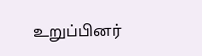உறுப்பினர்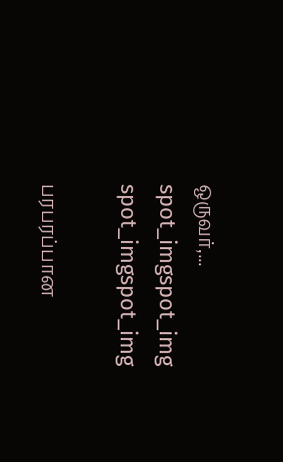ஒருவர்,...
spot_imgspot_img
spot_imgspot_img

பரபரப்பான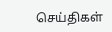செய்திகள்